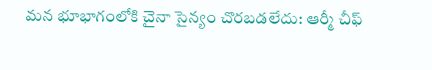మన భూభాగంలోకి చైనా సైన్యం చొరబడలేదు: ఆర్మీ చీఫ్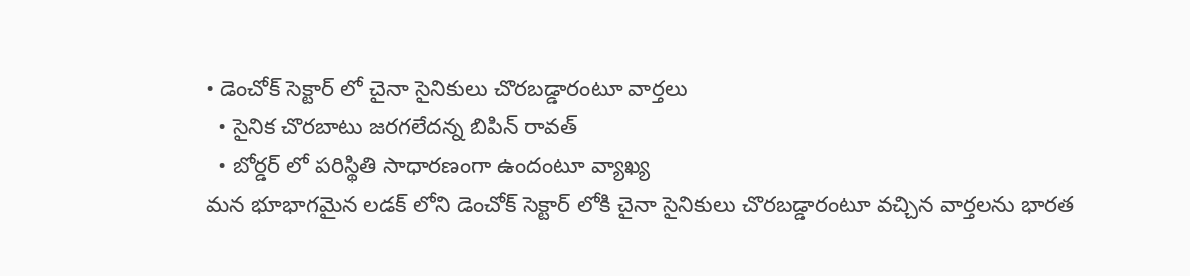• డెంచోక్ సెక్టార్ లో చైనా సైనికులు చొరబడ్డారంటూ వార్తలు
  • సైనిక చొరబాటు జరగలేదన్న బిపిన్ రావత్
  • బోర్డర్ లో పరిస్థితి సాధారణంగా ఉందంటూ వ్యాఖ్య
మన భూభాగమైన లడక్ లోని డెంచోక్ సెక్టార్ లోకి చైనా సైనికులు చొరబడ్డారంటూ వచ్చిన వార్తలను భారత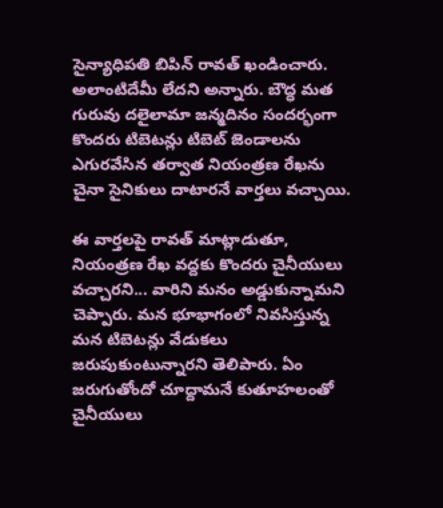సైన్యాధిపతి బిపిన్ రావత్ ఖండించారు. అలాంటిదేమీ లేదని అన్నారు. బౌద్ధ మత గురువు దలైలామా జన్మదినం సందర్భంగా కొందరు టిబెటన్లు టిబెట్ జెండాలను ఎగురవేసిన తర్వాత నియంత్రణ రేఖను చైనా సైనికులు దాటారనే వార్తలు వచ్చాయి.

ఈ వార్తలపై రావత్ మాట్లాడుతూ, నియంత్రణ రేఖ వద్దకు కొందరు చైనీయులు వచ్చారని... వారిని మనం అడ్డుకున్నామని చెప్పారు. మన భూభాగంలో నివసిస్తున్న మన టిబెటన్లు వేడుకలు జరుపుకుంటున్నారని తెలిపారు. ఏం జరుగుతోందో చూద్దామనే కుతూహలంతో చైనీయులు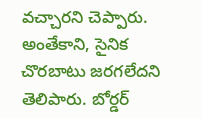వచ్చారని చెప్పారు. అంతేకాని, సైనిక చొరబాటు జరగలేదని తెలిపారు. బోర్డర్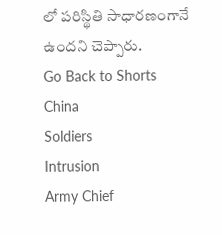లో పరిస్థితి సాధారణంగానే ఉందని చెప్పారు.
Go Back to Shorts
China
Soldiers
Intrusion
Army Chief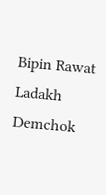Bipin Rawat
Ladakh
Demchok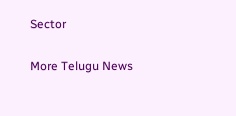Sector

More Telugu News